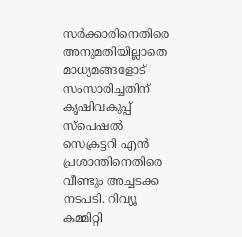സർക്കാരിനെതിരെ അനുമതിയില്ലാതെ മാധ്യമങ്ങളോട് സംസാരിച്ചതിന് കൃഷിവകുപ്പ് സ്പെഷൽ സെക്രട്ടറി എൻ പ്രശാന്തിനെതിരെ വീണ്ടും അച്ചടക്ക നടപടി. റിവ്യൂ കമ്മിറ്റി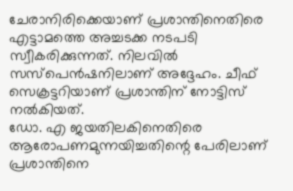ചേരാനിരിക്കെയാണ് പ്രശാന്തിനെതിരെ എട്ടാമത്തെ അച്ചടക്ക നടപടി സ്വീകരിക്കുന്നത്. നിലവിൽ സസ്പെൻഷനിലാണ് അദ്ദേഹം. ചീഫ് സെക്രട്ടറിയാണ് പ്രശാന്തിന് നോട്ടിസ് നൽകിയത്.
ഡോ. എ ജയതിലകിനെതിരെ ആരോപണമുന്നയിച്ചതിന്റെ പേരിലാണ് പ്രശാന്തിനെ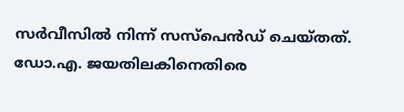സർവീസിൽ നിന്ന് സസ്പെൻഡ് ചെയ്തത്. ഡോ.എ. ജയതിലകിനെതിരെ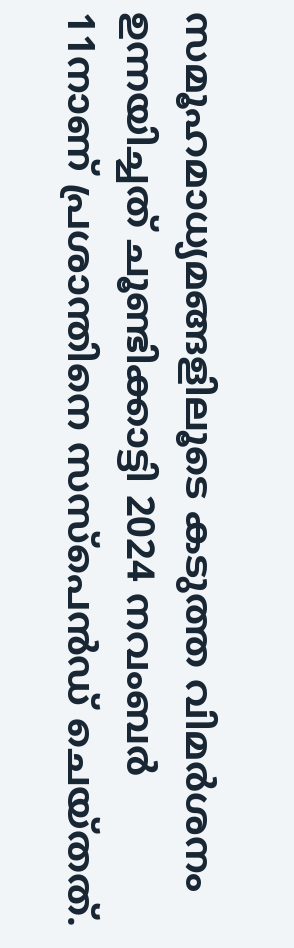സമൂഹമാധ്യമങ്ങളിലൂടെ കടുത്ത വിമർശനം ഉന്നയിച്ചത് ചൂണ്ടിക്കാട്ടി 2024 നവംബർ 11നാണ് പ്രശാന്തിനെ സസ്പെൻഡ് ചെയ്തത്.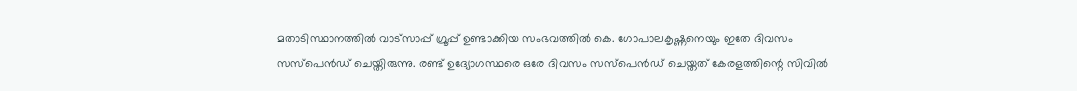മതാടിസ്ഥാനത്തിൽ വാട്സാപ്പ് ഗ്രൂപ്പ് ഉണ്ടാക്കിയ സംഭവത്തിൽ കെ. ഗോപാലകൃഷ്ണനെയും ഇതേ ദിവസം സസ്പെൻഡ് ചെയ്തിരുന്നു. രണ്ട് ഉദ്യോഗസ്ഥരെ ഒരേ ദിവസം സസ്പെൻഡ് ചെയ്തത് കേരളത്തിന്റെ സിവിൽ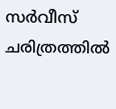സർവീസ് ചരിത്രത്തിൽ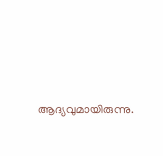ആദ്യവുമായിരുന്നു.